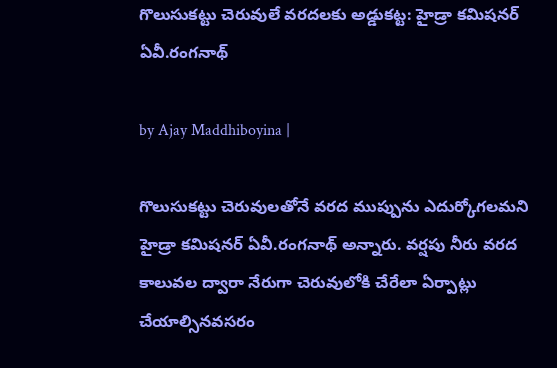గొలుసుక‌ట్టు చెరువులే వ‌ర‌ద‌ల‌కు అడ్డుక‌ట్ట‌: హైడ్రా క‌మిష‌న‌ర్‌ ఏవీ.రంగ‌నాథ్

by Ajay Maddhiboyina |

గొలుసుక‌ట్టు చెరువుల‌తోనే వ‌ర‌ద ముప్పును ఎదుర్కోగ‌ల‌మ‌ని హైడ్రా క‌మిష‌న‌ర్ ఏవీ.రంగ‌నాథ్ అన్నారు. వ‌ర్ష‌పు నీరు వ‌ర‌ద కాలువ‌ల ద్వారా నేరుగా చెరువులోకి చేరేలా ఏర్పాట్లు చేయాల్సిన‌వ‌స‌రం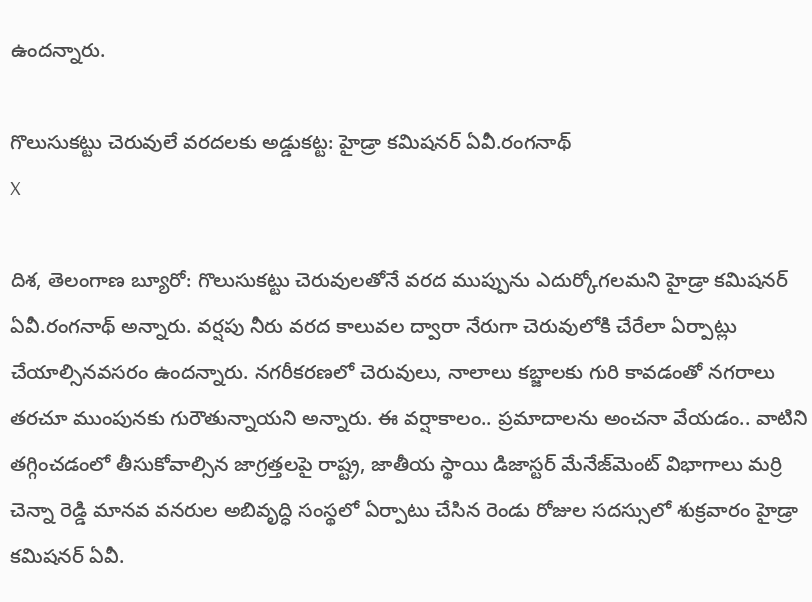ఉంద‌న్నారు.

గొలుసుక‌ట్టు చెరువులే వ‌ర‌ద‌ల‌కు అడ్డుక‌ట్ట‌: హైడ్రా క‌మిష‌న‌ర్‌ ఏవీ.రంగ‌నాథ్
X

దిశ, తెలంగాణ బ్యూరో: గొలుసుక‌ట్టు చెరువుల‌తోనే వ‌ర‌ద ముప్పును ఎదుర్కోగ‌ల‌మ‌ని హైడ్రా క‌మిష‌న‌ర్ ఏవీ.రంగ‌నాథ్ అన్నారు. వ‌ర్ష‌పు నీరు వ‌ర‌ద కాలువ‌ల ద్వారా నేరుగా చెరువులోకి చేరేలా ఏర్పాట్లు చేయాల్సిన‌వ‌స‌రం ఉంద‌న్నారు. న‌గ‌రీక‌ర‌ణ‌లో చెరువులు, నాలాలు క‌బ్జాల‌కు గురి కావ‌డంతో న‌గ‌రాలు త‌ర‌చూ ముంపున‌కు గురౌతున్నాయ‌ని అన్నారు. ఈ వ‌ర్షాకాలం.. ప్ర‌మాదాల‌ను అంచ‌నా వేయ‌డం.. వాటిని త‌గ్గించ‌డంలో తీసుకోవాల్సిన జాగ్ర‌త్త‌ల‌పై రాష్ట్ర, జాతీయ స్థాయి డిజాస్ట‌ర్ మేనేజ్‌మెంట్ విభాగాలు మ‌ర్రి చెన్నా రెడ్డి మాన‌వ వ‌నరుల అబివృద్ధి సంస్థ‌లో ఏర్పాటు చేసిన రెండు రోజుల స‌ద‌స్సులో శుక్ర‌వారం హైడ్రా క‌మిష‌న‌ర్ ఏవీ.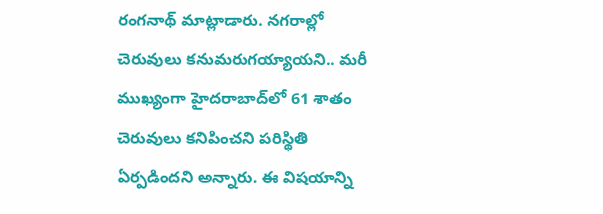రంగ‌నాథ్ మాట్లాడారు. న‌గ‌రాల్లో చెరువులు క‌నుమ‌రుగ‌య్యాయ‌ని.. మ‌రీ ముఖ్యంగా హైద‌రాబాద్‌లో 61 శాతం చెరువులు క‌నిపించ‌ని ప‌రిస్థితి ఏర్ప‌డింద‌ని అన్నారు. ఈ విష‌యాన్ని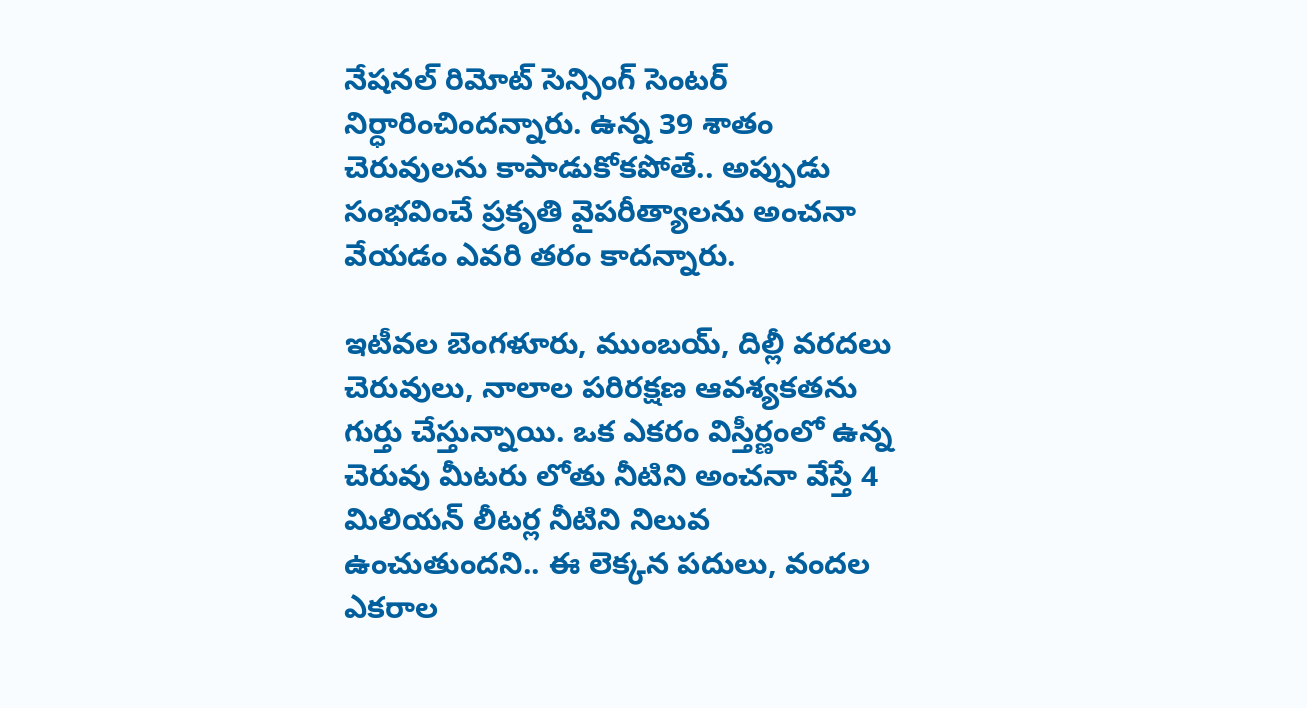నేష‌న‌ల్ రిమోట్ సెన్సింగ్ సెంటర్ నిర్ధారించింద‌న్నారు. ఉన్న 39 శాతం చెరువుల‌ను కాపాడుకోక‌పోతే.. అప్పుడు సంభ‌వించే ప్ర‌కృతి వైప‌రీత్యాల‌ను అంచ‌నా వేయ‌డం ఎవ‌రి త‌రం కాద‌న్నారు.

ఇటీవ‌ల బెంగ‌ళూరు, ముంబ‌య్‌, దిల్లీ వ‌ర‌ద‌లు చెరువులు, నాలాల ప‌రిర‌క్ష‌ణ ఆవ‌శ్య‌క‌త‌ను గుర్తు చేస్తున్నాయి. ఒక ఎక‌రం విస్తీర్ణంలో ఉన్న చెరువు మీట‌రు లోతు నీటిని అంచ‌నా వేస్తే 4 మిలియ‌న్ లీట‌ర్ల నీటిని నిలువ ఉంచుతుంద‌ని.. ఈ లెక్క‌న ప‌దులు, వంద‌ల ఎక‌రాల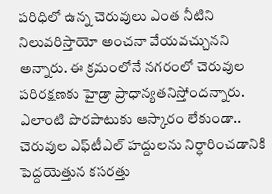ప‌రిధిలో ఉన్న‌ చెరువులు ఎంత నీటిని నిలువ‌రిస్తాయో అంచ‌నా వేయ‌వ‌చ్చున‌ని అన్నారు. ఈ క్ర‌మంలోనే న‌గ‌రంలో చెరువుల ప‌రిర‌క్ష‌ణ‌కు హైడ్రా ప్రాధాన్య‌త‌నిస్తోంద‌న్నారు. ఎలాంటి పొర‌పాటుకు ఆస్కారం లేకుండా.. చెరువుల ఎఫ్‌టీఎల్ హ‌ద్దుల‌ను నిర్ధారించ‌డానికి పెద్ద‌యెత్తున క‌స‌ర‌త్తు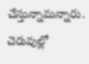చేస్తున్నామ‌న్నారు. చెరువుల్లో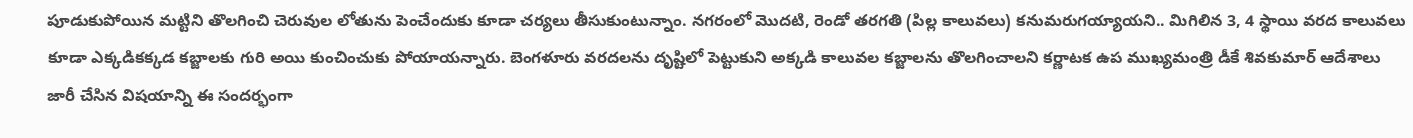పూడుకుపోయిన మ‌ట్టిని తొల‌గించి చెరువుల లోతును పెంచేందుకు కూడా చ‌ర్య‌లు తీసుకుంటున్నాం. న‌గ‌రంలో మొద‌టి, రెండో త‌ర‌గ‌తి (పిల్ల కాలువ‌లు) క‌నుమ‌రుగ‌య్యాయ‌ని.. మిగిలిన 3, 4 స్థాయి వ‌ర‌ద కాలువ‌లు కూడా ఎక్క‌డిక‌క్క‌డ క‌బ్జాల‌కు గురి అయి కుంచించుకు పోయాయ‌న్నారు. బెంగ‌ళూరు వ‌ర‌ద‌లను దృష్టిలో పెట్టుకుని అక్క‌డి కాలువ‌ల క‌బ్జాల‌ను తొల‌గించాల‌ని క‌ర్ణాట‌క ఉప ముఖ్య‌మంత్రి డీకే శివ‌కుమార్ ఆదేశాలు జారీ చేసిన విష‌యాన్ని ఈ సంద‌ర్భంగా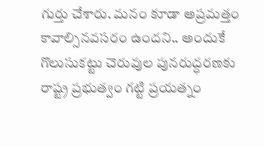గుర్తు చేశారు. మ‌నం కూడా అప్ర‌మ‌త్తం కావాల్సిన‌వ‌స‌రం ఉంద‌ని.. అందుకే గొలుసుక‌ట్టు చెరువుల పున‌రుద్ధ‌ర‌ణ‌కు రాష్ట్ర ప్ర‌భుత్వం గ‌ట్టి ప్ర‌య‌త్నం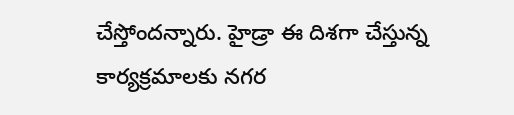చేస్తోంద‌న్నారు. హైడ్రా ఈ దిశ‌గా చేస్తున్న కార్య‌క్ర‌మాల‌కు న‌గ‌ర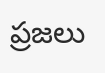ప్ర‌జ‌లు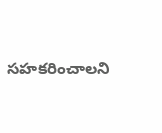స‌హ‌క‌రించాల‌ని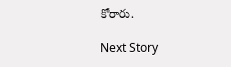కోరారు.

Next Story